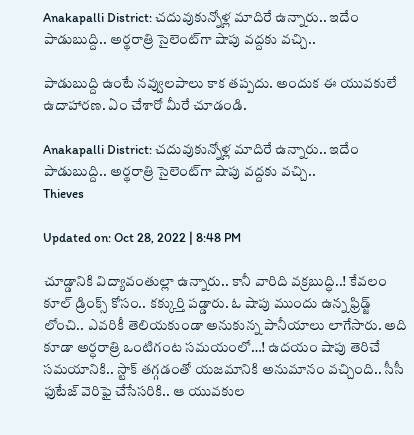Anakapalli District: చదువుకున్నోళ్ల మాదిరే ఉన్నారు.. ఇదేం పాడుబుద్ది.. అర్థరాత్రి సైలెంట్‌గా షాపు వద్దకు వచ్చి..

పాడుబుద్ది ఉంటే నవ్వులపాలు కాక తప్పదు. అందుక ఈ యువకులే ఉదాహారణ. ఏం చేశారో మీరే చూడండి.

Anakapalli District: చదువుకున్నోళ్ల మాదిరే ఉన్నారు.. ఇదేం పాడుబుద్ది.. అర్థరాత్రి సైలెంట్‌గా షాపు వద్దకు వచ్చి..
Thieves

Updated on: Oct 28, 2022 | 8:48 PM

చూడ్డానికి విద్యావంతుల్లా ఉన్నారు.. కానీ వారిది వక్రబుద్ధి..! కేవలం కూల్ డ్రింక్స్ కోసం.. కక్కుర్తి పడ్డారు. ఓ షాపు ముందు ఉన్న ఫ్రిడ్జ్ లోంచి.. ఎవరికీ తెలియకుండా అనుకున్న పానీయాలు లాగేసారు. అది కూడా అర్ధరాత్రి ఒంటిగంట సమయంలో…! ఉదయం షాపు తెరిచే సమయానికి.. స్టాక్ తగ్గడంతో యజమానికి అనుమానం వచ్చింది.. సీసీ ఫుటేజ్ వెరిఫై చేసేసరికి.. ఆ యువకుల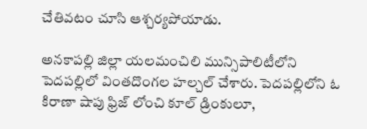చేతివటం చూసి ఆశ్చర్యపోయాడు.

అనకాపల్లి జిల్లా యలమంచిలి మున్సిపాలిటీలోని పెదపల్లిలో వింతదొంగల హల్చల్ చేశారు. పెదపల్లిలోని ఓ కిరాణా షాపు ఫ్రిజ్ లోంచి కూల్ డ్రింకులూ,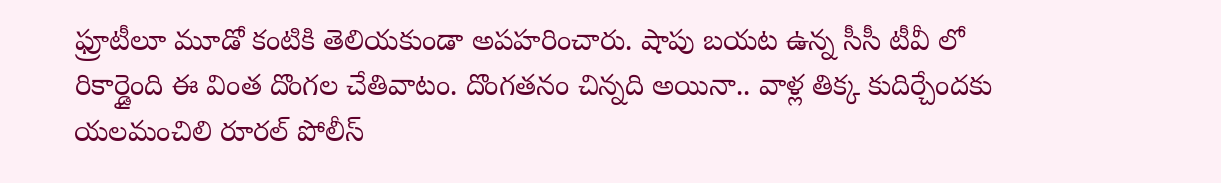ఫ్రూటీలూ మూడో కంటికి తెలియకుండా అపహరించారు. షాపు బయట ఉన్న సీసీ టీవీ లో రికార్డైంది ఈ వింత దొంగల చేతివాటం. దొంగతనం చిన్నది అయినా.. వాళ్ల తిక్క కుదిర్చేందకు యలమంచిలి రూరల్ పోలీస్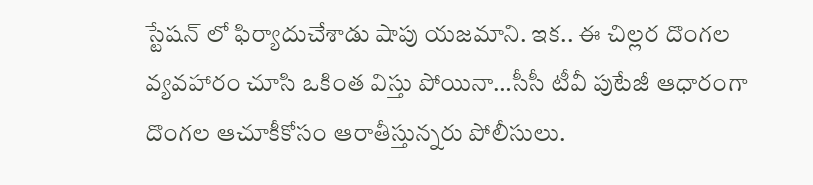స్టేషన్ లో ఫిర్యాదుచేశాడు షాపు యజమాని. ఇక.. ఈ చిల్లర దొంగల వ్యవహారం చూసి ఒకింత విస్తు పోయినా…సీసీ టీవీ పుటేజీ ఆధారంగా దొంగల ఆచూకీకోసం ఆరాతీస్తున్నరు పోలీసులు.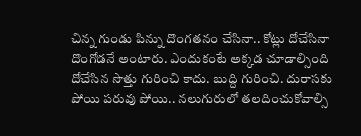చిన్న గుండు పిన్ను దొంగతనం చేసినా.. కోట్లు దోచేసినా దొంగోడనే అంటారు. ఎందుకంటే అక్కడ చూడాల్సింది దోచేసిన సొత్తు గురించి కాదు. బుద్ది గురించి. దురాసకు పోయి పరువు పోయి.. నలుగురులో తలదించుకోవాల్సి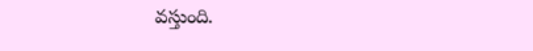వస్తుంది.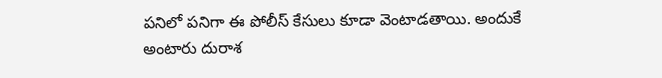పనిలో పనిగా ఈ పోలీస్ కేసులు కూడా వెంటాడతాయి. అందుకే అంటారు దురాశ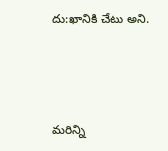దు:ఖానికి చేటు అని.



మరిన్ని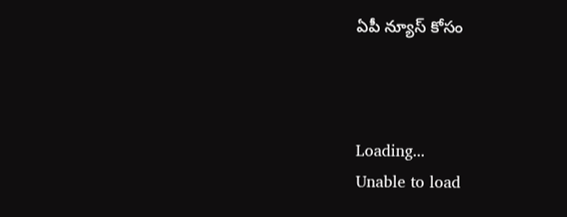ఏపీ న్యూస్ కోసం



Loading...
Unable to load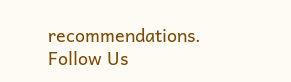recommendations.
Follow Us